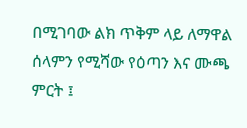በሚገባው ልክ ጥቅም ላይ ለማዋል ሰላምን የሚሻው የዕጣን እና ሙጫ ምርት ፤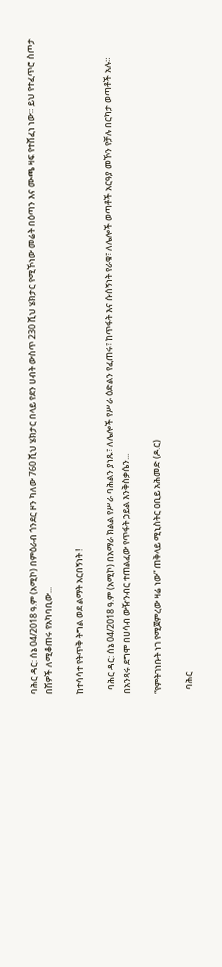ባሕር ዳር: ሰኔ 04/2018 ዓ.ም (አሚኮ) በምዕራብ ጎንደር ዞን ካለው 760 ሺህ ሄክታር በላይ የደን ሀብት ውስጥ 230 ሺህ ሄክታር የሚኾነው መሬት በዕጣን እና ሙጫ ዛፍ የተሸፈነ ነው። ይህ የተፈጥሮ ስጦታ በሽዎች ለሚቆጠሩ የአካባቢው...

ከተሳሳተ የትጥቅ ትግል ወደ ልማት አርበኝነት !

  ባሕር ዳር: ሰኔ 04/2018 ዓ.ም (አሚኮ) በአማራ ክልል የሥራ ባሕልን ያነጹ፣ ለሌሎች የሥራ ዕድልን የፈጠሩ፣ ከጥፋት እና ሱሰኝነት የራቁ፣ ለሌሎች ወጣቶች አርዓያ መኾን የቻሉ በርካታ ወጣቶች አሉ። በአንጻሩ ደግሞ በሀሳብ ውዥንብር ተጠልፈው የጥፋት ኃይል እንቅስቃሴን...

“የምትገነቡት ነገ የሚጀምረው ዛሬ ነው” ጠቅላይ ሚኒስትር ዐቢይ አሕመድ (ዶ.ር)

  ባሕር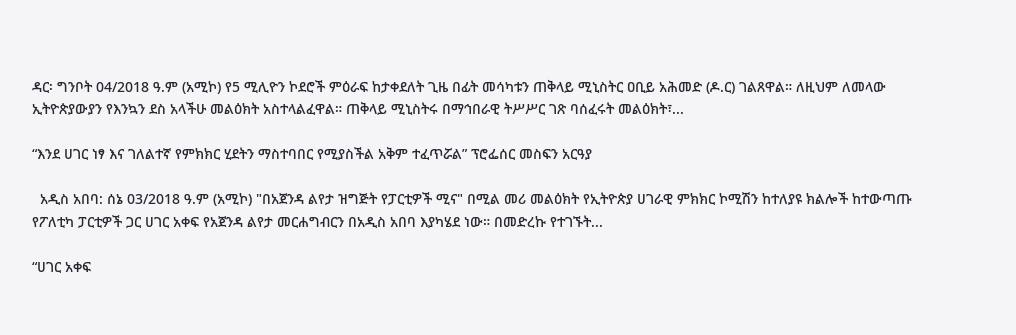ዳር፡ ግንቦት 04/2018 ዓ.ም (አሚኮ) የ5 ሚሊዮን ኮደሮች ምዕራፍ ከታቀደለት ጊዜ በፊት መሳካቱን ጠቅላይ ሚኒስትር ዐቢይ አሕመድ (ዶ.ር) ገልጸዋል። ለዚህም ለመላው ኢትዮጵያውያን የእንኳን ደስ አላችሁ መልዕክት አስተላልፈዋል። ጠቅላይ ሚኒስትሩ በማኅበራዊ ትሥሥር ገጽ ባሰፈሩት መልዕክት፣...

“እንደ ሀገር ነፃ እና ገለልተኛ የምክክር ሂደትን ማስተባበር የሚያስችል አቅም ተፈጥሯል” ፕሮፌሰር መስፍን አርዓያ

  አዲስ አበባ: ሰኔ 03/2018 ዓ.ም (አሚኮ) "በአጀንዳ ልየታ ዝግጅት የፓርቲዎች ሚና" በሚል መሪ መልዕክት የኢትዮጵያ ሀገራዊ ምክክር ኮሚሽን ከተለያዩ ክልሎች ከተውጣጡ የፖለቲካ ፓርቲዎች ጋር ሀገር አቀፍ የአጀንዳ ልየታ መርሐግብርን በአዲስ አበባ እያካሄደ ነው። በመድረኩ የተገኙት...

“ሀገር አቀፍ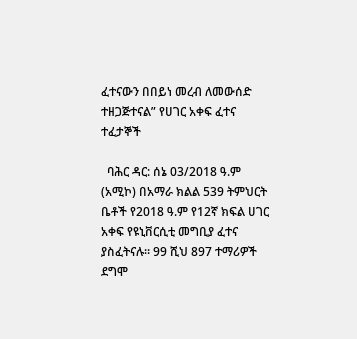ፈተናውን በበይነ መረብ ለመውሰድ ተዘጋጅተናል” የሀገር አቀፍ ፈተና ተፈታኞች

  ባሕር ዳር: ሰኔ 03/2018 ዓ.ም (አሚኮ) በአማራ ክልል 539 ትምህርት ቤቶች የ2018 ዓ.ም የ12ኛ ክፍል ሀገር አቀፍ የዩኒቨርሲቲ መግቢያ ፈተና ያስፈትናሉ። 99 ሺህ 897 ተማሪዎች ደግሞ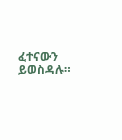ፈተናውን ይወስዳሉ።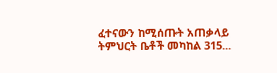ፈተናውን ከሚሰጡት አጠቃላይ ትምህርት ቤቶች መካከል 315...